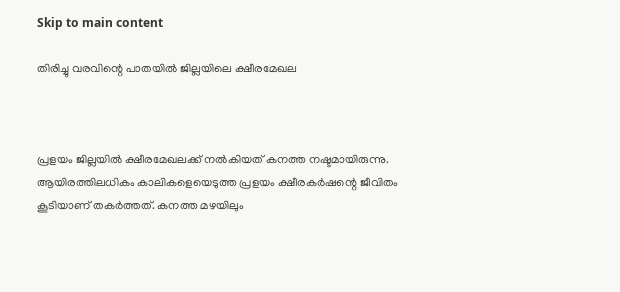Skip to main content

തിരിച്ചു വരവിന്റെ പാതയില്‍ ജില്ലയിലെ ക്ഷീരമേഖല



പ്രളയം ജില്ലയില്‍ ക്ഷീരമേഖലക്ക് നല്‍കിയത് കനത്ത നഷ്ടമായിരുന്നു. ആയിരത്തിലധികം കാലികളെയെടുത്ത പ്രളയം ക്ഷീരകര്‍ഷന്റെ ജീവിതം കൂടിയാണ് തകര്‍ത്തത്. കനത്ത മഴയിലും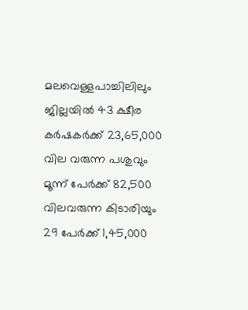മലവെള്ളപാച്ചിലിലും ജില്ലയില്‍ 43 ക്ഷീര കര്‍ഷകര്‍ക്ക് 23,65,000 വില വരുന്ന പശുവും  മൂന്ന് പേര്‍ക്ക് 82,500 വിലവരുന്ന കിടാരിയും  29 പേര്‍ക്ക് 1,45,000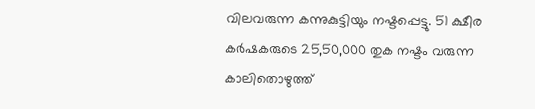വിലവരുന്ന കന്നുകുട്ടിയും നഷ്ടപ്പെട്ടു. 51 ക്ഷീര കര്‍ഷകരുടെ 25,50,000 തുക നഷ്ടം വരുന്ന കാലിതൊഴുത്ത്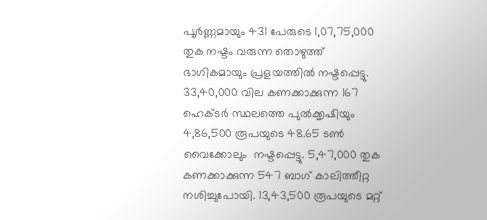പൂര്‍ണ്ണമായും 431 പേരുടെ 1,07,75,000 തുക നഷ്ടം വരുന്ന തൊഴുത്ത് ഭാഗികമായും പ്രളയത്തില്‍ നഷ്ടപ്പെട്ടു. 33,40,000 വില കണക്കാക്കുന്ന 167 ഹെക്ടര്‍ സ്ഥലത്തെ പുല്‍ക്കൃഷിയും 4,86,500 രൂപയുടെ 48.65 ടണ്‍ വൈക്കോലും  നഷ്ടപ്പെട്ടു. 5,47,000 തുക കണക്കാക്കുന്ന 547 ബാഗ് കാലിത്തീറ്റ നശിച്ചുപോയി. 13,43,500 രൂപയുടെ മറ്റ്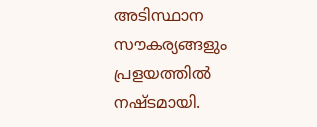അടിസ്ഥാന സൗകര്യങ്ങളും പ്രളയത്തില്‍ നഷ്ടമായി.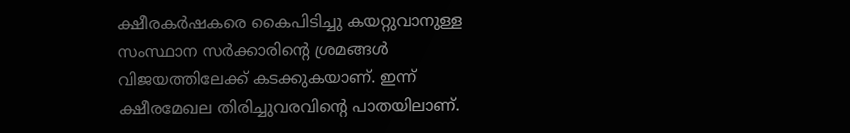ക്ഷീരകര്‍ഷകരെ കൈപിടിച്ചു കയറ്റുവാനുള്ള സംസ്ഥാന സര്‍ക്കാരിന്റെ ശ്രമങ്ങള്‍ വിജയത്തിലേക്ക് കടക്കുകയാണ്. ഇന്ന് ക്ഷീരമേഖല തിരിച്ചുവരവിന്റെ പാതയിലാണ്.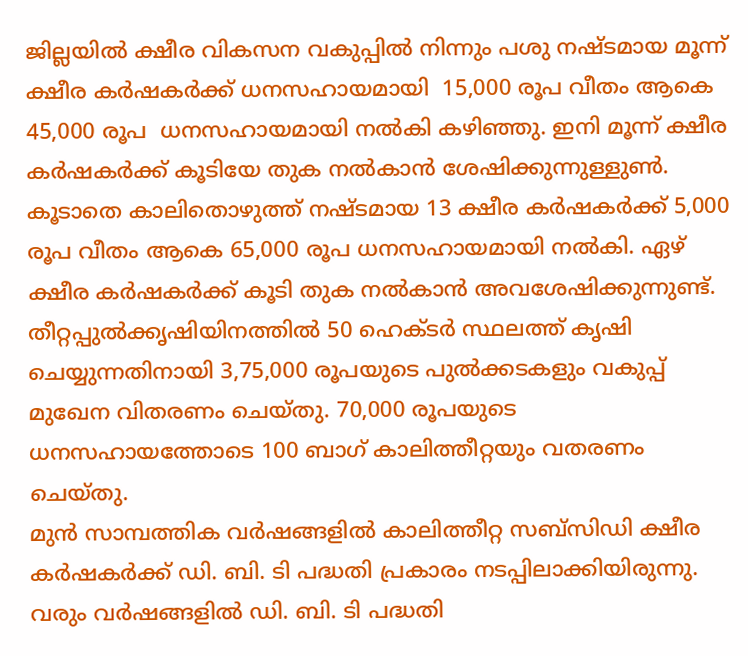ജില്ലയില്‍ ക്ഷീര വികസന വകുപ്പില്‍ നിന്നും പശു നഷ്ടമായ മൂന്ന് ക്ഷീര കര്‍ഷകര്‍ക്ക് ധനസഹായമായി  15,000 രൂപ വീതം ആകെ 45,000 രൂപ  ധനസഹായമായി നല്‍കി കഴിഞ്ഞു. ഇനി മൂന്ന് ക്ഷീര കര്‍ഷകര്‍ക്ക് കൂടിയേ തുക നല്‍കാന്‍ ശേഷിക്കുന്നുള്ളുണ്‍.  കൂടാതെ കാലിതൊഴുത്ത് നഷ്ടമായ 13 ക്ഷീര കര്‍ഷകര്‍ക്ക് 5,000 രൂപ വീതം ആകെ 65,000 രൂപ ധനസഹായമായി നല്‍കി. ഏഴ് ക്ഷീര കര്‍ഷകര്‍ക്ക് കൂടി തുക നല്‍കാന്‍ അവശേഷിക്കുന്നുണ്ട്. തീറ്റപ്പുല്‍ക്കൃഷിയിനത്തില്‍ 50 ഹെക്ടര്‍ സ്ഥലത്ത് കൃഷി ചെയ്യുന്നതിനായി 3,75,000 രൂപയുടെ പുല്‍ക്കടകളും വകുപ്പ് മുഖേന വിതരണം ചെയ്തു. 70,000 രൂപയുടെ ധനസഹായത്തോടെ 100 ബാഗ് കാലിത്തീറ്റയും വതരണം ചെയ്തു.
മുന്‍ സാമ്പത്തിക വര്‍ഷങ്ങളില്‍ കാലിത്തീറ്റ സബ്സിഡി ക്ഷീര കര്‍ഷകര്‍ക്ക് ഡി. ബി. ടി പദ്ധതി പ്രകാരം നടപ്പിലാക്കിയിരുന്നു. വരും വര്‍ഷങ്ങളില്‍ ഡി. ബി. ടി പദ്ധതി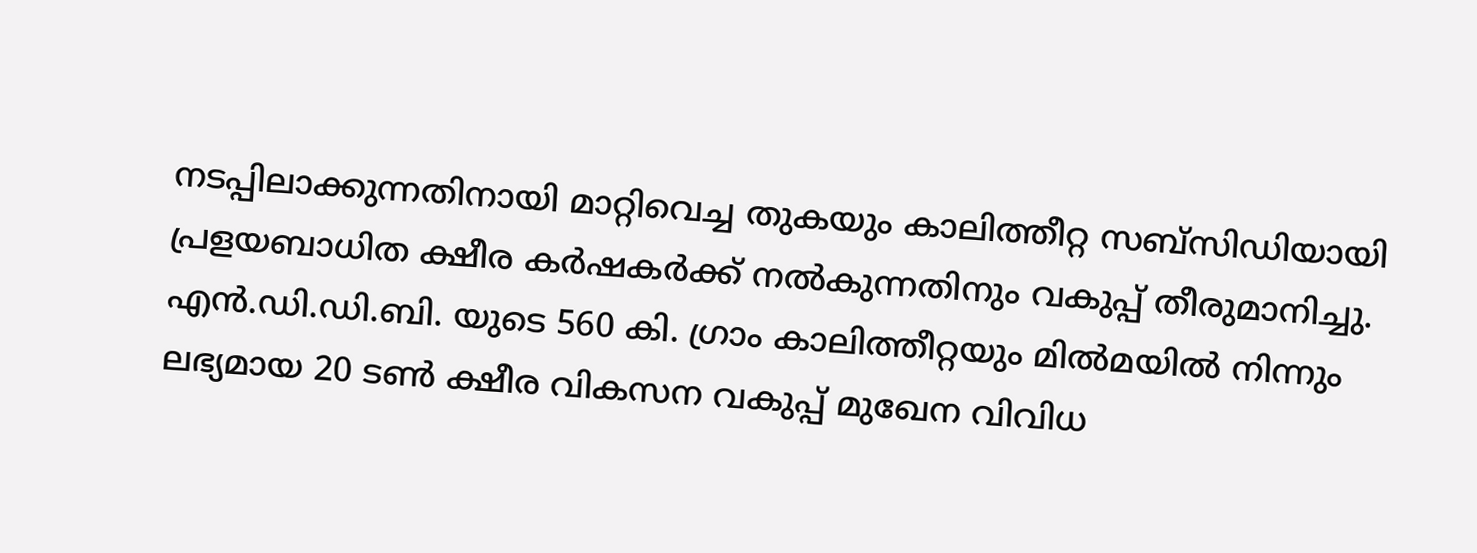നടപ്പിലാക്കുന്നതിനായി മാറ്റിവെച്ച തുകയും കാലിത്തീറ്റ സബ്സിഡിയായി പ്രളയബാധിത ക്ഷീര കര്‍ഷകര്‍ക്ക് നല്‍കുന്നതിനും വകുപ്പ് തീരുമാനിച്ചു. എന്‍.ഡി.ഡി.ബി. യുടെ 560 കി. ഗ്രാം കാലിത്തീറ്റയും മില്‍മയില്‍ നിന്നും ലഭ്യമായ 20 ടണ്‍ ക്ഷീര വികസന വകുപ്പ് മുഖേന വിവിധ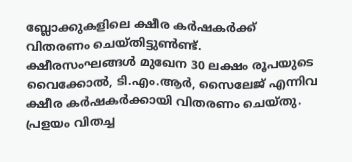ബ്ലോക്കുകളിലെ ക്ഷീര കര്‍ഷകര്‍ക്ക് വിതരണം ചെയ്തിട്ടുണ്‍ണ്ട്.  ക്ഷീരസംഘങ്ങള്‍ മുഖേന 30 ലക്ഷം രൂപയുടെ വൈക്കോല്‍, ടി.എം.ആര്‍, സൈലേജ് എന്നിവ ക്ഷീര കര്‍ഷകര്‍ക്കായി വിതരണം ചെയ്തു. പ്രളയം വിതച്ച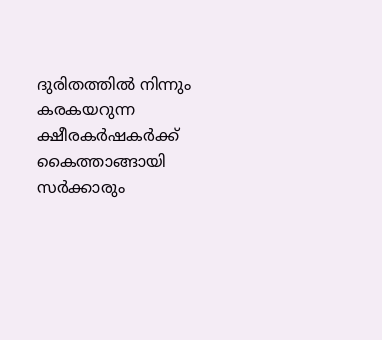ദുരിതത്തില്‍ നിന്നും കരകയറുന്ന ക്ഷീരകര്‍ഷകര്‍ക്ക് കൈത്താങ്ങായി സര്‍ക്കാരും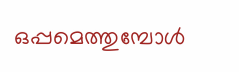ഒപ്പമെത്തുമ്പോള്‍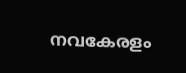നവകേരളം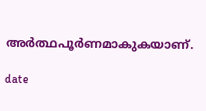അര്‍ത്ഥപൂര്‍ണമാകുകയാണ്.

date